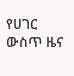የሀገር ውስጥ ዜና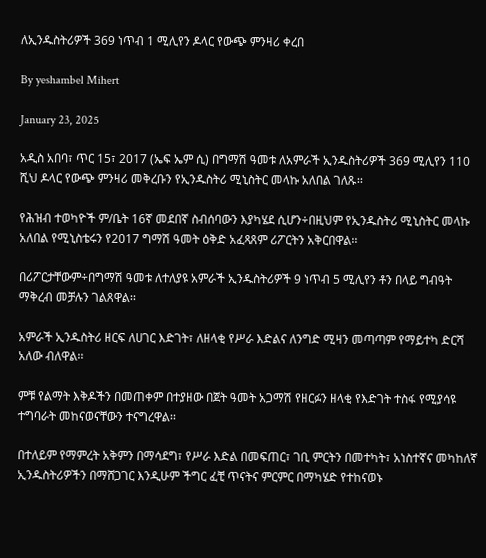ለኢንዱስትሪዎች 369 ነጥብ 1 ሚሊየን ዶላር የውጭ ምንዛሪ ቀረበ

By yeshambel Mihert

January 23, 2025

አዲስ አበባ፣ ጥር 15፣ 2017 (ኤፍ ኤም ሲ) በግማሽ ዓመቱ ለአምራች ኢንዱስትሪዎች 369 ሚሊየን 110 ሺህ ዶላር የውጭ ምንዛሪ መቅረቡን የኢንዱስትሪ ሚኒስትር መላኩ አለበል ገለጹ፡፡

የሕዝብ ተወካዮች ም/ቤት 16ኛ መደበኛ ስብሰባውን እያካሄደ ሲሆን÷በዚህም የኢንዱስትሪ ሚኒስትር መላኩ አለበል የሚኒስቴሩን የ2017 ግማሽ ዓመት ዕቅድ አፈጻጸም ሪፖርትን አቅርበዋል፡፡

በሪፖርታቸውም÷በግማሽ ዓመቱ ለተለያዩ አምራች ኢንዱስትሪዎች 9 ነጥብ 5 ሚሊየን ቶን በላይ ግብዓት ማቅረብ መቻሉን ገልጸዋል፡፡

አምራች ኢንዱስትሪ ዘርፍ ለሀገር እድገት፣ ለዘላቂ የሥራ እድልና ለንግድ ሚዛን መጣጣም የማይተካ ድርሻ አለው ብለዋል፡፡

ምቹ የልማት እቅዶችን በመጠቀም በተያዘው በጀት ዓመት አጋማሽ የዘርፉን ዘላቂ የእድገት ተስፋ የሚያሳዩ ተግባራት መከናወናቸውን ተናግረዋል፡፡

በተለይም የማምረት አቅምን በማሳደግ፣ የሥራ እድል በመፍጠር፣ ገቢ ምርትን በመተካት፣ አነስተኛና መካከለኛ ኢንዱስትሪዎችን በማሸጋገር እንዲሁም ችግር ፈቺ ጥናትና ምርምር በማካሄድ የተከናወኑ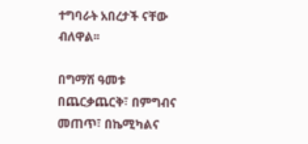ተግባራት አበረታች ናቸው ብለዋል፡፡

በግማሽ ዓመቱ በጨርቃጨርቅ፣ በምግብና መጠጥ፣ በኬሚካልና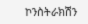ኮንስትራክሽን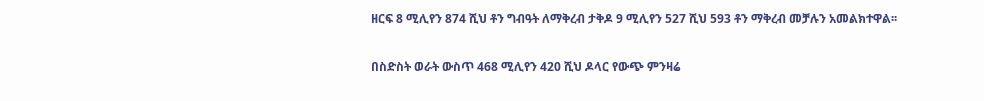ዘርፍ 8 ሚሊየን 874 ሺህ ቶን ግብዓት ለማቅረብ ታቅዶ 9 ሚሊየን 527 ሺህ 593 ቶን ማቅረብ መቻሉን አመልክተዋል፡፡

በስድስት ወራት ውስጥ 468 ሚሊየን 420 ሺህ ዶላር የውጭ ምንዛሬ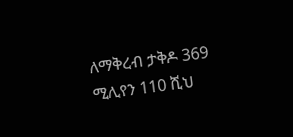ለማቅረብ ታቅዶ 369 ሚሊየን 110 ሺህ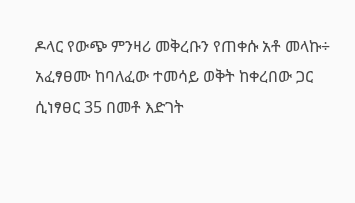ዶላር የውጭ ምንዛሪ መቅረቡን የጠቀሱ አቶ መላኩ÷ አፈፃፀሙ ከባለፈው ተመሳይ ወቅት ከቀረበው ጋር ሲነፃፀር 35 በመቶ እድገት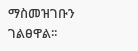ማስመዝገቡን ገልፀዋል፡፡